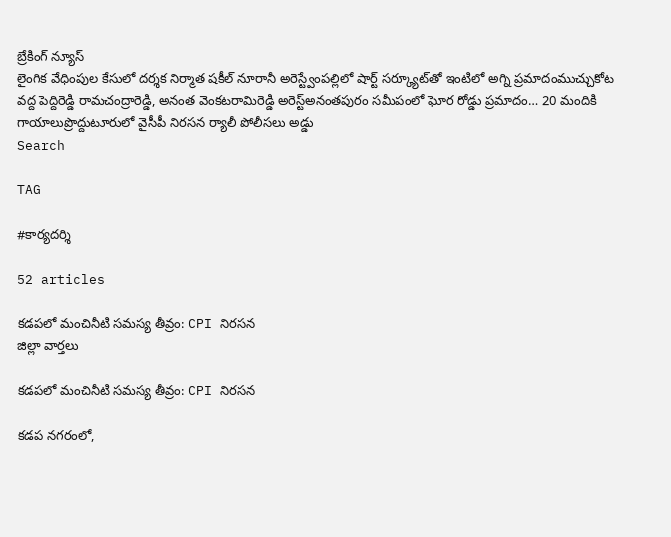బ్రేకింగ్ న్యూస్
లైంగిక వేధింపుల కేసులో దర్శక నిర్మాత షకీల్ నూరానీ అరెస్ట్వేంపల్లిలో షార్ట్ సర్క్యూట్‌తో ఇంటిలో అగ్ని ప్రమాదంముచ్చుకోట వద్ద పెద్దిరెడ్డి రామచంద్రారెడ్డి, అనంత వెంకటరామిరెడ్డి అరెస్ట్‌అనంతపురం సమీపంలో ఘోర రోడ్డు ప్రమాదం… 20 మందికి గాయాలుప్రొద్దుటూరులో వైసీపీ నిరసన ర్యాలీ పోలీసలు అడ్డు
Search

TAG

#కార్యదర్శి

52 articles

కడపలో మంచినీటి సమస్య తీవ్రం: CPI నిరసన
జిల్లా వార్తలు

కడపలో మంచినీటి సమస్య తీవ్రం: CPI నిరసన

కడప నగరంలో,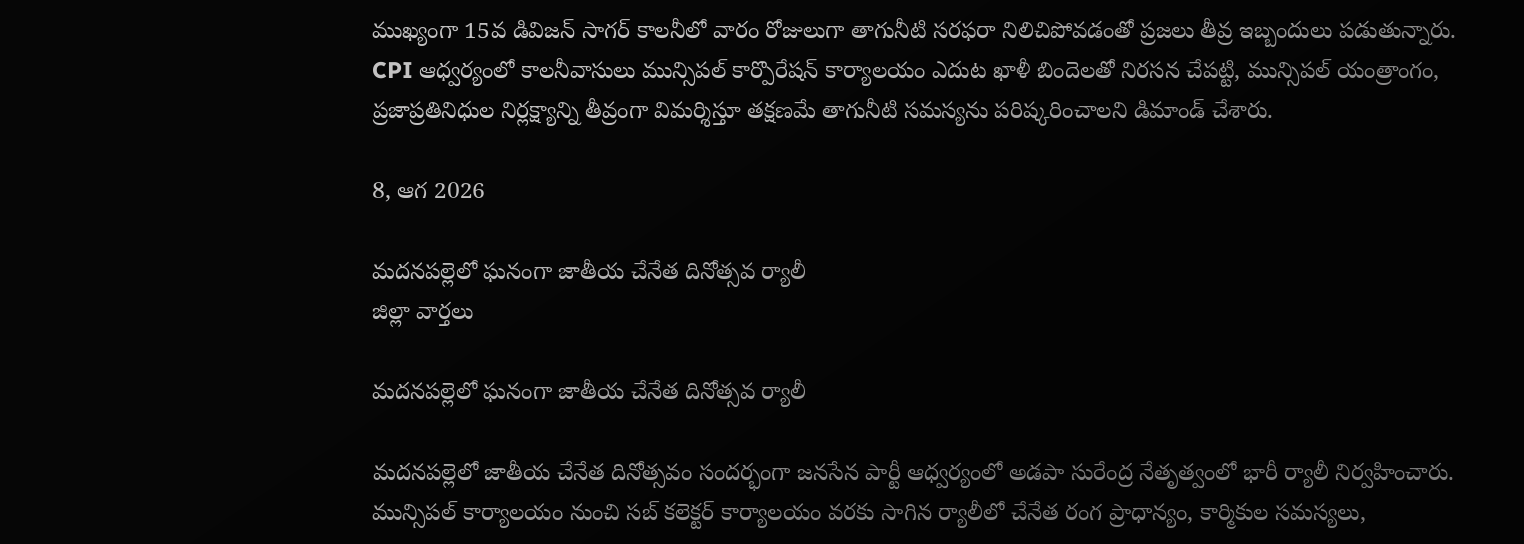ముఖ్యంగా 15వ డివిజన్ సాగర్ కాలనీలో వారం రోజులుగా తాగునీటి సరఫరా నిలిచిపోవడంతో ప్రజలు తీవ్ర ఇబ్బందులు పడుతున్నారు. CPI ఆధ్వర్యంలో కాలనీవాసులు మున్సిపల్ కార్పొరేషన్ కార్యాలయం ఎదుట ఖాళీ బిందెలతో నిరసన చేపట్టి, మున్సిపల్ యంత్రాంగం, ప్రజాప్రతినిధుల నిర్లక్ష్యాన్ని తీవ్రంగా విమర్శిస్తూ తక్షణమే తాగునీటి సమస్యను పరిష్కరించాలని డిమాండ్ చేశారు.

8, ఆగ 2026

మదనపల్లెలో ఘనంగా జాతీయ చేనేత దినోత్సవ ర్యాలీ
జిల్లా వార్తలు

మదనపల్లెలో ఘనంగా జాతీయ చేనేత దినోత్సవ ర్యాలీ

మదనపల్లెలో జాతీయ చేనేత దినోత్సవం సందర్భంగా జనసేన పార్టీ ఆధ్వర్యంలో అడపా సురేంద్ర నేతృత్వంలో భారీ ర్యాలీ నిర్వహించారు. మున్సిపల్ కార్యాలయం నుంచి సబ్ కలెక్టర్ కార్యాలయం వరకు సాగిన ర్యాలీలో చేనేత రంగ ప్రాధాన్యం, కార్మికుల సమస్యలు,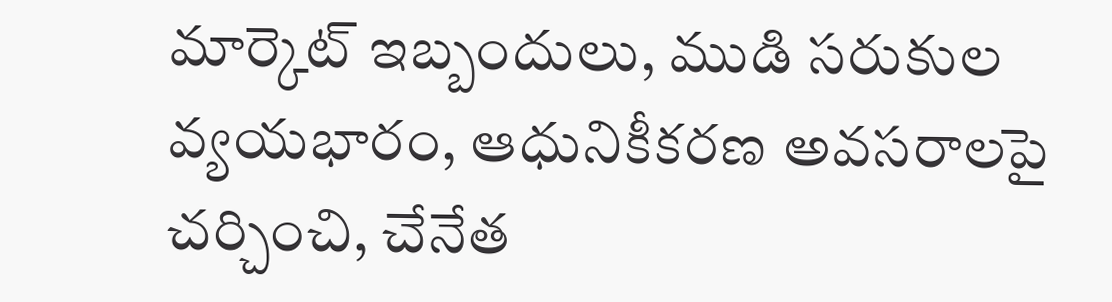మార్కెట్ ఇబ్బందులు, ముడి సరుకుల వ్యయభారం, ఆధునికీకరణ అవసరాలపై చర్చించి, చేనేత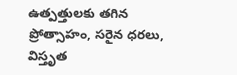ఉత్పత్తులకు తగిన ప్రోత్సాహం, సరైన ధరలు, విస్తృత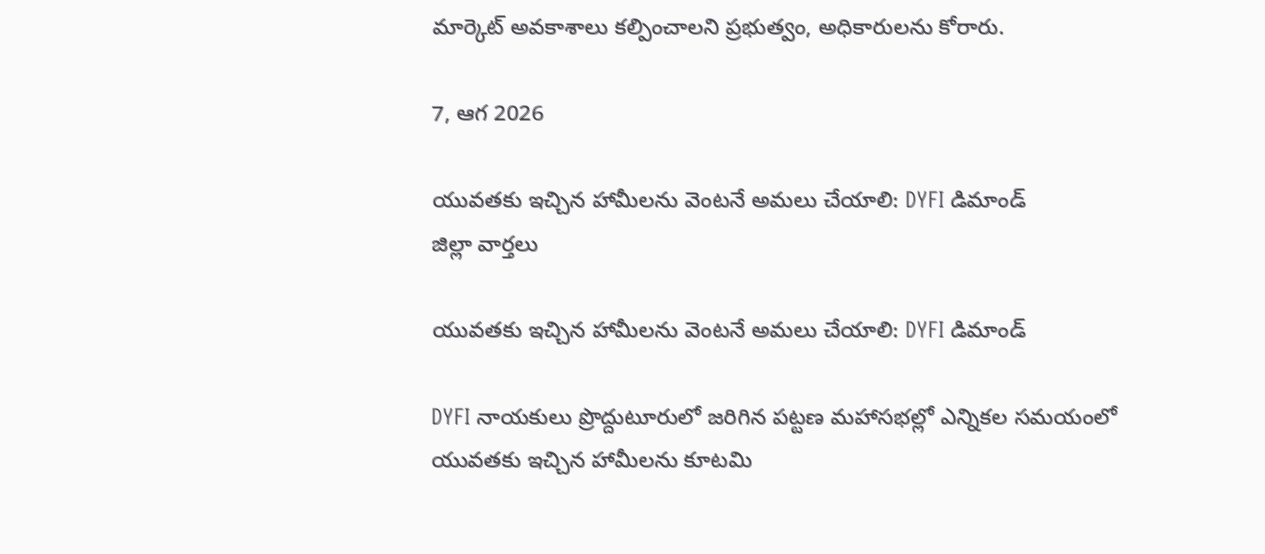మార్కెట్ అవకాశాలు కల్పించాలని ప్రభుత్వం, అధికారులను కోరారు.

7, ఆగ 2026

యువతకు ఇచ్చిన హామీలను వెంటనే అమలు చేయాలి: DYFI డిమాండ్
జిల్లా వార్తలు

యువతకు ఇచ్చిన హామీలను వెంటనే అమలు చేయాలి: DYFI డిమాండ్

DYFI నాయకులు ప్రొద్దుటూరులో జరిగిన పట్టణ మహాసభల్లో ఎన్నికల సమయంలో యువతకు ఇచ్చిన హామీలను కూటమి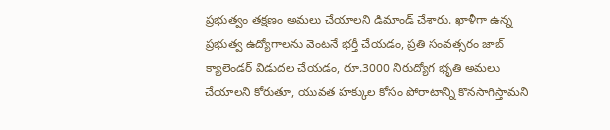ప్రభుత్వం తక్షణం అమలు చేయాలని డిమాండ్ చేశారు. ఖాళీగా ఉన్న ప్రభుత్వ ఉద్యోగాలను వెంటనే భర్తీ చేయడం, ప్రతి సంవత్సరం జాబ్ క్యాలెండర్ విడుదల చేయడం, రూ.3000 నిరుద్యోగ భృతి అమలు చేయాలని కోరుతూ, యువత హక్కుల కోసం పోరాటాన్ని కొనసాగిస్తామని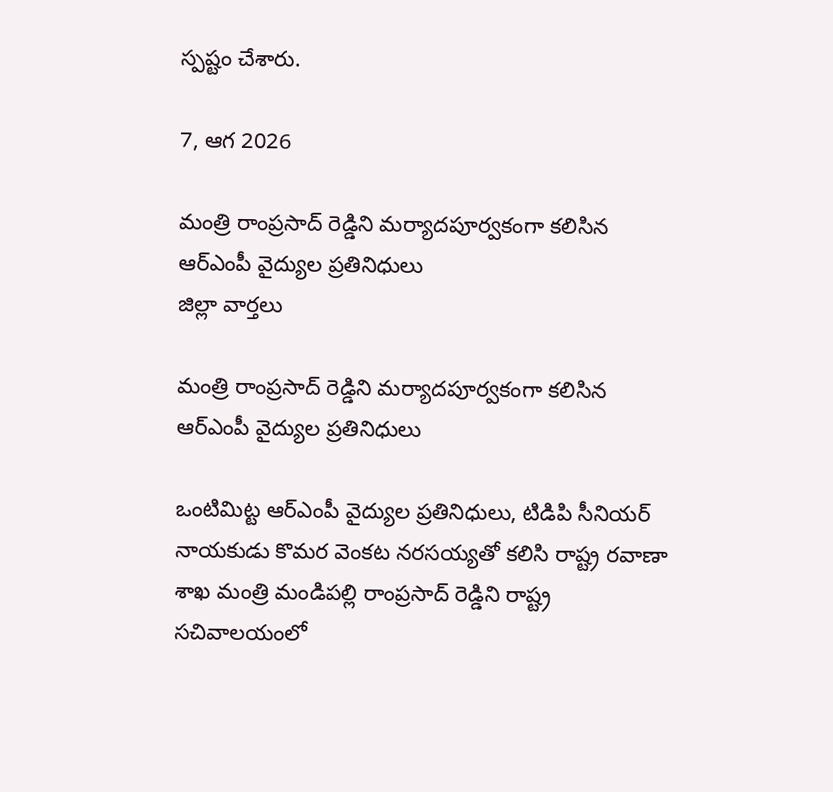స్పష్టం చేశారు.

7, ఆగ 2026

మంత్రి రాంప్రసాద్ రెడ్డిని మర్యాదపూర్వకంగా కలిసిన ఆర్ఎంపీ వైద్యుల ప్రతినిధులు
జిల్లా వార్తలు

మంత్రి రాంప్రసాద్ రెడ్డిని మర్యాదపూర్వకంగా కలిసిన ఆర్ఎంపీ వైద్యుల ప్రతినిధులు

ఒంటిమిట్ట ఆర్ఎంపీ వైద్యుల ప్రతినిధులు, టిడిపి సీనియర్ నాయకుడు కొమర వెంకట నరసయ్యతో కలిసి రాష్ట్ర రవాణా శాఖ మంత్రి మండిపల్లి రాంప్రసాద్ రెడ్డిని రాష్ట్ర సచివాలయంలో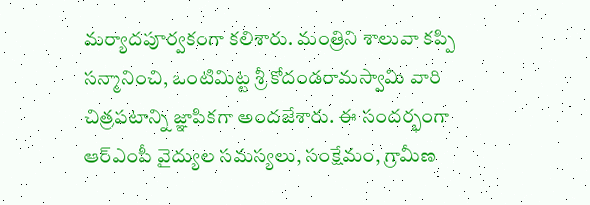మర్యాదపూర్వకంగా కలిశారు. మంత్రిని శాలువా కప్పి సన్మానించి, ఒంటిమిట్ట శ్రీ కోదండరామస్వామి వారి చిత్రపటాన్ని జ్ఞాపికగా అందజేశారు. ఈ సందర్భంగా ఆర్ఎంపీ వైద్యుల సమస్యలు, సంక్షేమం, గ్రామీణ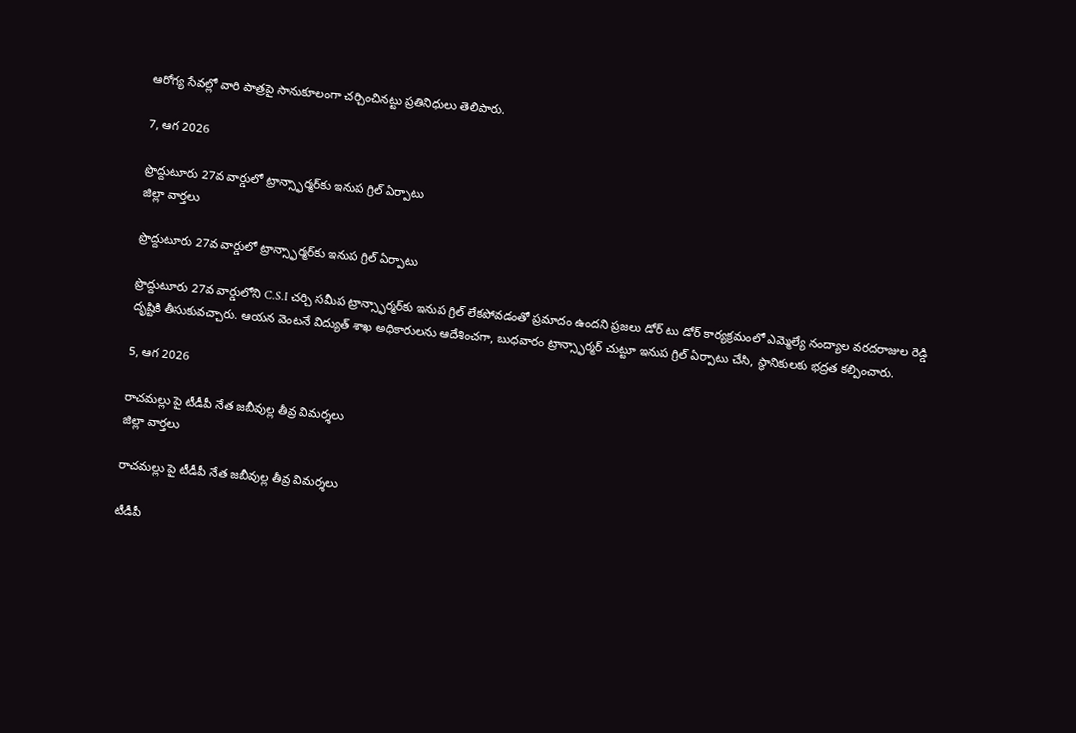ఆరోగ్య సేవల్లో వారి పాత్రపై సానుకూలంగా చర్చించినట్టు ప్రతినిధులు తెలిపారు.

7, ఆగ 2026

ప్రొద్దుటూరు 27వ వార్డులో ట్రాన్స్ఫార్మర్‌కు ఇనుప గ్రిల్ ఏర్పాటు
జిల్లా వార్తలు

ప్రొద్దుటూరు 27వ వార్డులో ట్రాన్స్ఫార్మర్‌కు ఇనుప గ్రిల్ ఏర్పాటు

ప్రొద్దుటూరు 27వ వార్డులోని C.S.I చర్చి సమీప ట్రాన్స్ఫార్మర్‌కు ఇనుప గ్రిల్ లేకపోవడంతో ప్రమాదం ఉందని ప్రజలు డోర్ టు డోర్ కార్యక్రమంలో ఎమ్మెల్యే నంద్యాల వరదరాజుల రెడ్డి దృష్టికి తీసుకువచ్చారు. ఆయన వెంటనే విద్యుత్ శాఖ అధికారులను ఆదేశించగా, బుధవారం ట్రాన్స్ఫార్మర్ చుట్టూ ఇనుప గ్రిల్ ఏర్పాటు చేసి, స్థానికులకు భద్రత కల్పించారు.

5, ఆగ 2026

రాచమల్లు పై టీడీపీ నేత జబీవుల్ల తీవ్ర విమర్శలు
జిల్లా వార్తలు

రాచమల్లు పై టీడీపీ నేత జబీవుల్ల తీవ్ర విమర్శలు

టీడీపీ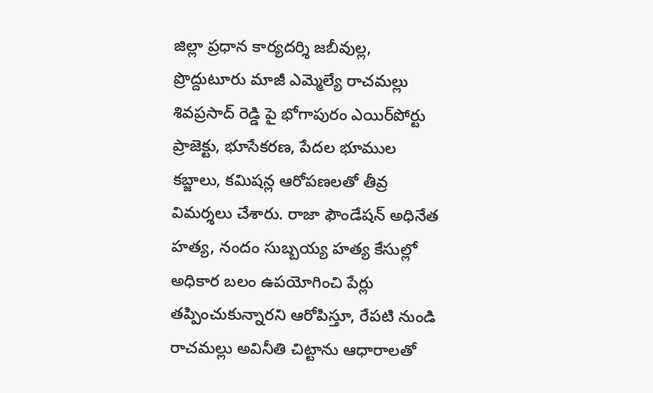జిల్లా ప్రధాన కార్యదర్శి జబీవుల్ల, ప్రొద్దుటూరు మాజీ ఎమ్మెల్యే రాచమల్లు శివప్రసాద్‌ రెడ్డి పై భోగాపురం ఎయిర్‌పోర్టు ప్రాజెక్టు, భూసేకరణ, పేదల భూముల కబ్జాలు, కమిషన్ల ఆరోపణలతో తీవ్ర విమర్శలు చేశారు. రాజా ఫౌండేషన్ అధినేత హత్య, నందం సుబ్బయ్య హత్య కేసుల్లో అధికార బలం ఉపయోగించి పేర్లు తప్పించుకున్నారని ఆరోపిస్తూ, రేపటి నుండి రాచమల్లు అవినీతి చిట్టాను ఆధారాలతో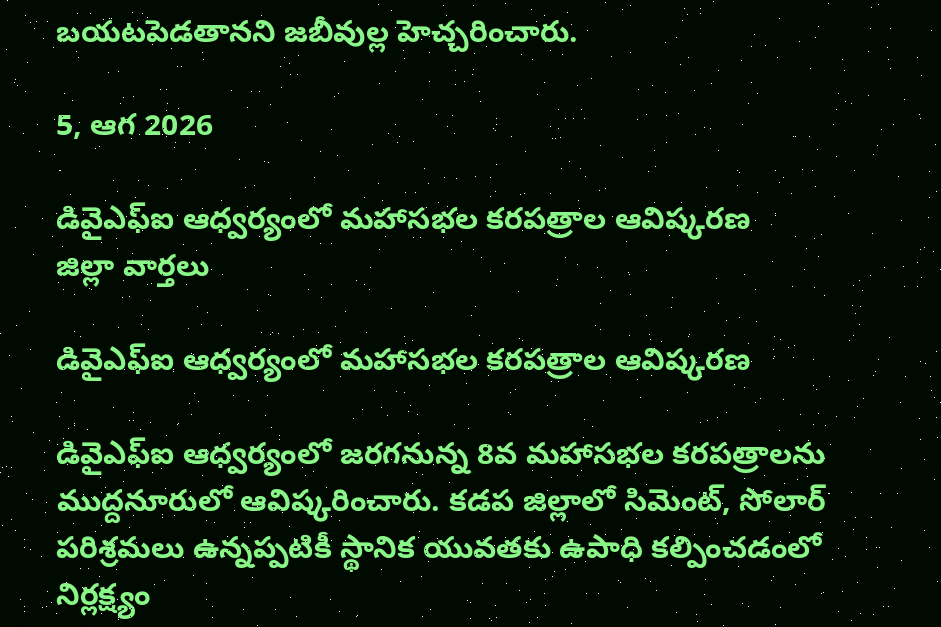బయటపెడతానని జబీవుల్ల హెచ్చరించారు.

5, ఆగ 2026

డివైఎఫ్‌ఐ ఆధ్వర్యంలో మహాసభల కరపత్రాల ఆవిష్కరణ
జిల్లా వార్తలు

డివైఎఫ్‌ఐ ఆధ్వర్యంలో మహాసభల కరపత్రాల ఆవిష్కరణ

డివైఎఫ్‌ఐ ఆధ్వర్యంలో జరగనున్న 8వ మహాసభల కరపత్రాలను ముద్దనూరులో ఆవిష్కరించారు. కడప జిల్లాలో సిమెంట్, సోలార్ పరిశ్రమలు ఉన్నప్పటికీ స్థానిక యువతకు ఉపాధి కల్పించడంలో నిర్లక్ష్యం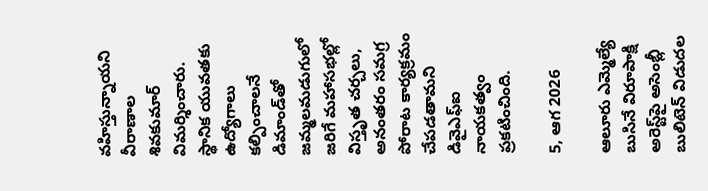వహిస్తున్నాయని వీరాణాల శివకుమార్ విమర్శించారు. స్థానిక యువతకు ఉద్యోగాలు కల్పించాలనే డిమాండ్‌తో జమ్మలమడుగులో జరిగే మహాసభల్లో విస్తృత చర్చలు, అనంతరం సమగ్ర పోరాట కార్యక్రమం చేపడతామని డివైఎఫ్‌ఐ నాయకత్వం ప్రకటించింది.

5, ఆగ 2026

ఆలూరు ఎమ్మెల్యే బుసినే విరూపాక్షి అరెస్ట్‌పై అసెంబ్లీ బులిటెన్ విడుదల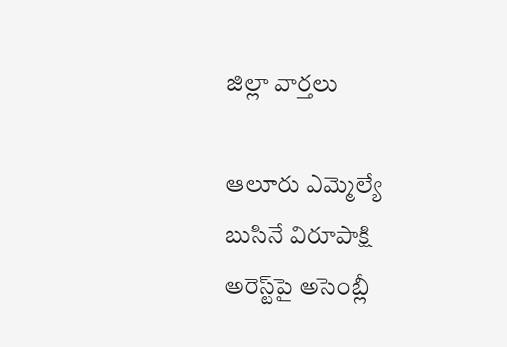జిల్లా వార్తలు

ఆలూరు ఎమ్మెల్యే బుసినే విరూపాక్షి అరెస్ట్‌పై అసెంబ్లీ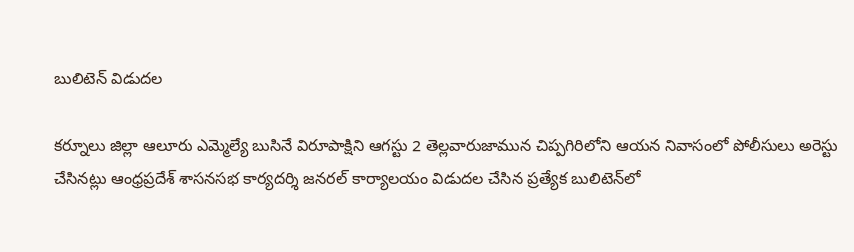బులిటెన్ విడుదల

కర్నూలు జిల్లా ఆలూరు ఎమ్మెల్యే బుసినే విరూపాక్షిని ఆగస్టు 2 తెల్లవారుజామున చిప్పగిరిలోని ఆయన నివాసంలో పోలీసులు అరెస్టు చేసినట్లు ఆంధ్రప్రదేశ్ శాసనసభ కార్యదర్శి జనరల్ కార్యాలయం విడుదల చేసిన ప్రత్యేక బులిటెన్‌లో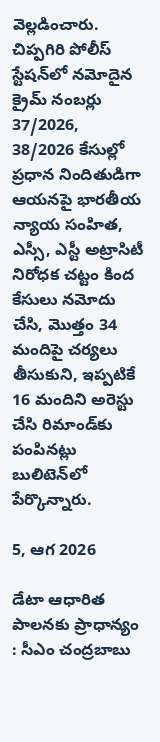వెల్లడించారు. చిప్పగిరి పోలీస్ స్టేషన్‌లో నమోదైన క్రైమ్ నంబర్లు 37/2026, 38/2026 కేసుల్లో ప్రధాన నిందితుడిగా ఆయనపై భారతీయ న్యాయ సంహిత, ఎస్సీ, ఎస్టీ అట్రాసిటీ నిరోధక చట్టం కింద కేసులు నమోదు చేసి, మొత్తం 34 మందిపై చర్యలు తీసుకుని, ఇప్పటికే 16 మందిని అరెస్టు చేసి రిమాండ్‌కు పంపినట్లు బులిటెన్‌లో పేర్కొన్నారు.

5, ఆగ 2026

డేటా ఆధారిత పాలనకు ప్రాధాన్యం : సీఎం చంద్రబాబు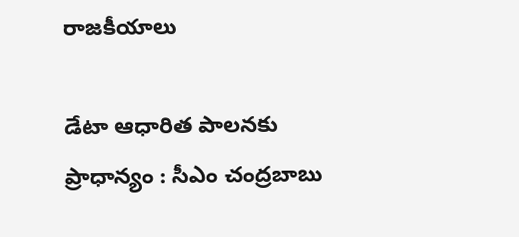రాజకీయాలు

డేటా ఆధారిత పాలనకు ప్రాధాన్యం : సీఎం చంద్రబాబు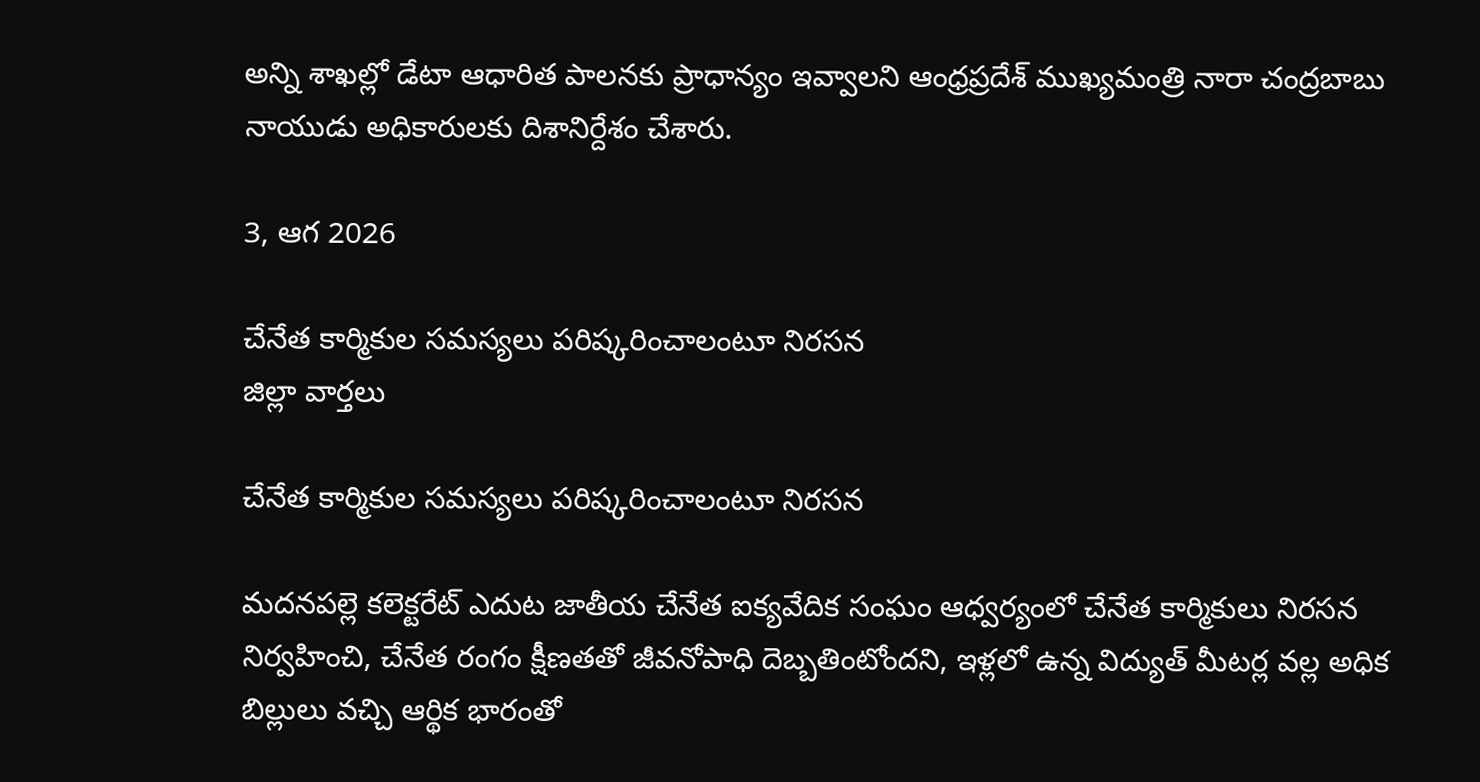అన్ని శాఖల్లో డేటా ఆధారిత పాలనకు ప్రాధాన్యం ఇవ్వాలని ఆంధ్రప్రదేశ్ ముఖ్యమంత్రి నారా చంద్రబాబు నాయుడు అధికారులకు దిశానిర్దేశం చేశారు.

3, ఆగ 2026

చేనేత కార్మికుల సమస్యలు పరిష్కరించాలంటూ నిరసన
జిల్లా వార్తలు

చేనేత కార్మికుల సమస్యలు పరిష్కరించాలంటూ నిరసన

మదనపల్లె కలెక్టరేట్ ఎదుట జాతీయ చేనేత ఐక్యవేదిక సంఘం ఆధ్వర్యంలో చేనేత కార్మికులు నిరసన నిర్వహించి, చేనేత రంగం క్షీణతతో జీవనోపాధి దెబ్బతింటోందని, ఇళ్లలో ఉన్న విద్యుత్ మీటర్ల వల్ల అధిక బిల్లులు వచ్చి ఆర్థిక భారంతో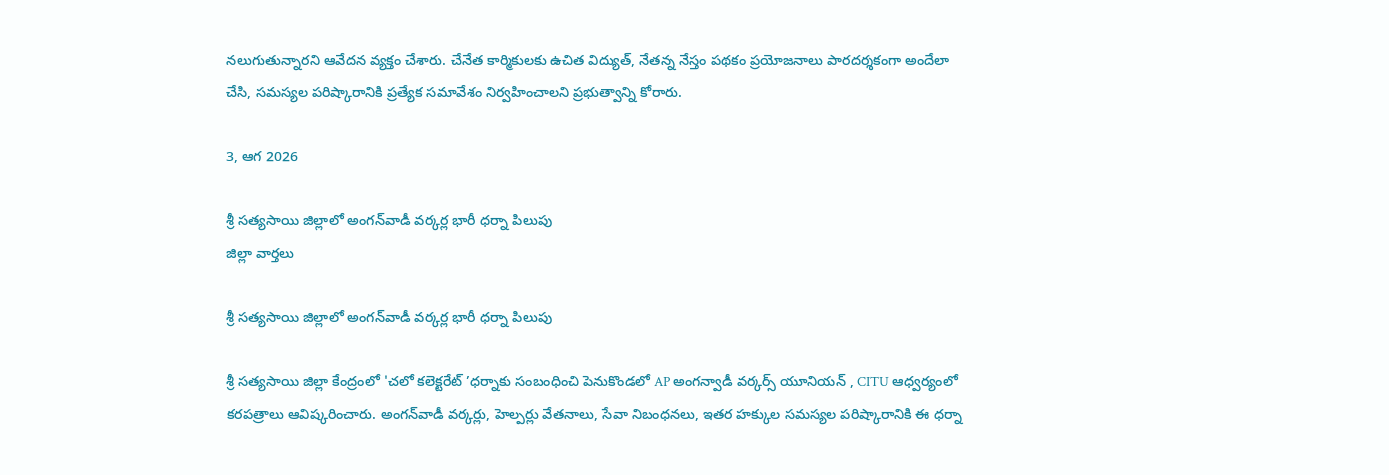నలుగుతున్నారని ఆవేదన వ్యక్తం చేశారు. చేనేత కార్మికులకు ఉచిత విద్యుత్, నేతన్న నేస్తం పథకం ప్రయోజనాలు పారదర్శకంగా అందేలా చేసి, సమస్యల పరిష్కారానికి ప్రత్యేక సమావేశం నిర్వహించాలని ప్రభుత్వాన్ని కోరారు.

3, ఆగ 2026

శ్రీ సత్యసాయి జిల్లాలో అంగన్‌వాడీ వర్కర్ల భారీ ధర్నా పిలుపు
జిల్లా వార్తలు

శ్రీ సత్యసాయి జిల్లాలో అంగన్‌వాడీ వర్కర్ల భారీ ధర్నా పిలుపు

శ్రీ సత్యసాయి జిల్లా కేంద్రంలో 'చలో కలెక్టరేట్ ’ధర్నాకు సంబంధించి పెనుకొండలో AP అంగన్వాడీ వర్కర్స్ యూనియన్ , CITU ఆధ్వర్యంలో కరపత్రాలు ఆవిష్కరించారు. అంగన్‌వాడీ వర్కర్లు, హెల్పర్లు వేతనాలు, సేవా నిబంధనలు, ఇతర హక్కుల సమస్యల పరిష్కారానికి ఈ ధర్నా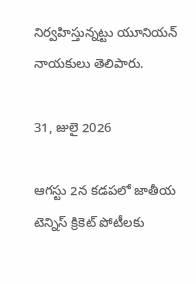నిర్వహిస్తున్నట్టు యూనియన్ నాయకులు తెలిపారు.

31, జులై 2026

ఆగస్టు 2న కడపలో జాతీయ టెన్నిస్ క్రికెట్ పోటీలకు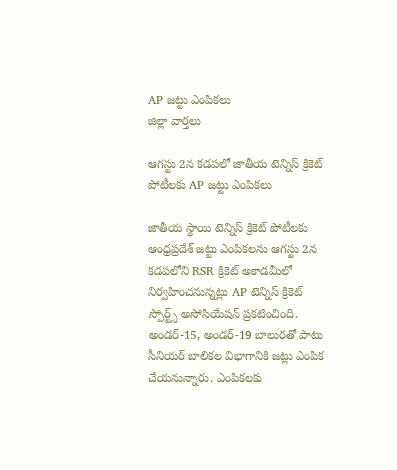AP జట్టు ఎంపికలు
జిల్లా వార్తలు

ఆగస్టు 2న కడపలో జాతీయ టెన్నిస్ క్రికెట్ పోటీలకు AP జట్టు ఎంపికలు

జాతీయ స్థాయి టెన్నిస్ క్రికెట్ పోటీలకు ఆంధ్రప్రదేశ్ జట్టు ఎంపికలను ఆగస్టు 2న కడపలోని RSR క్రికెట్ అకాడమీలో నిర్వహించనున్నట్లు AP టెన్నిస్ క్రికెట్ స్పోర్ట్స్ అసోసియేషన్ ప్రకటించింది. అండర్-15, అండర్-19 బాలురతో పాటు సీనియర్ బాలికల విభాగానికి జట్లు ఎంపిక చేయనున్నారు. ఎంపికలకు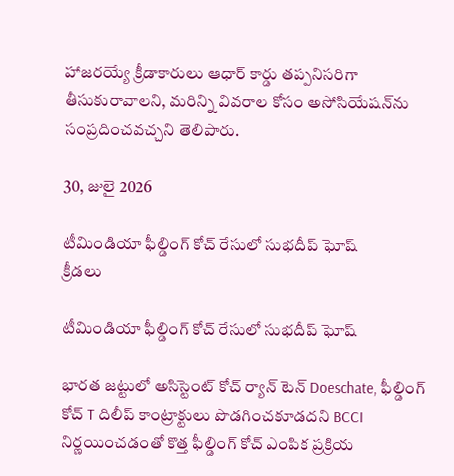హాజరయ్యే క్రీడాకారులు ఆధార్ కార్డు తప్పనిసరిగా తీసుకురావాలని, మరిన్ని వివరాల కోసం అసోసియేషన్‌ను సంప్రదించవచ్చని తెలిపారు.

30, జులై 2026

టీమిండియా ఫీల్డింగ్ కోచ్ రేసులో సుభదీప్ ఘోష్
క్రీడలు

టీమిండియా ఫీల్డింగ్ కోచ్ రేసులో సుభదీప్ ఘోష్

భారత జట్టులో అసిస్టెంట్ కోచ్ ర్యాన్ టెన్ Doeschate, ఫీల్డింగ్ కోచ్ T దిలీప్ కాంట్రాక్టులు పొడగించకూడదని BCCI నిర్ణయించడంతో కొత్త ఫీల్డింగ్ కోచ్ ఎంపిక ప్రక్రియ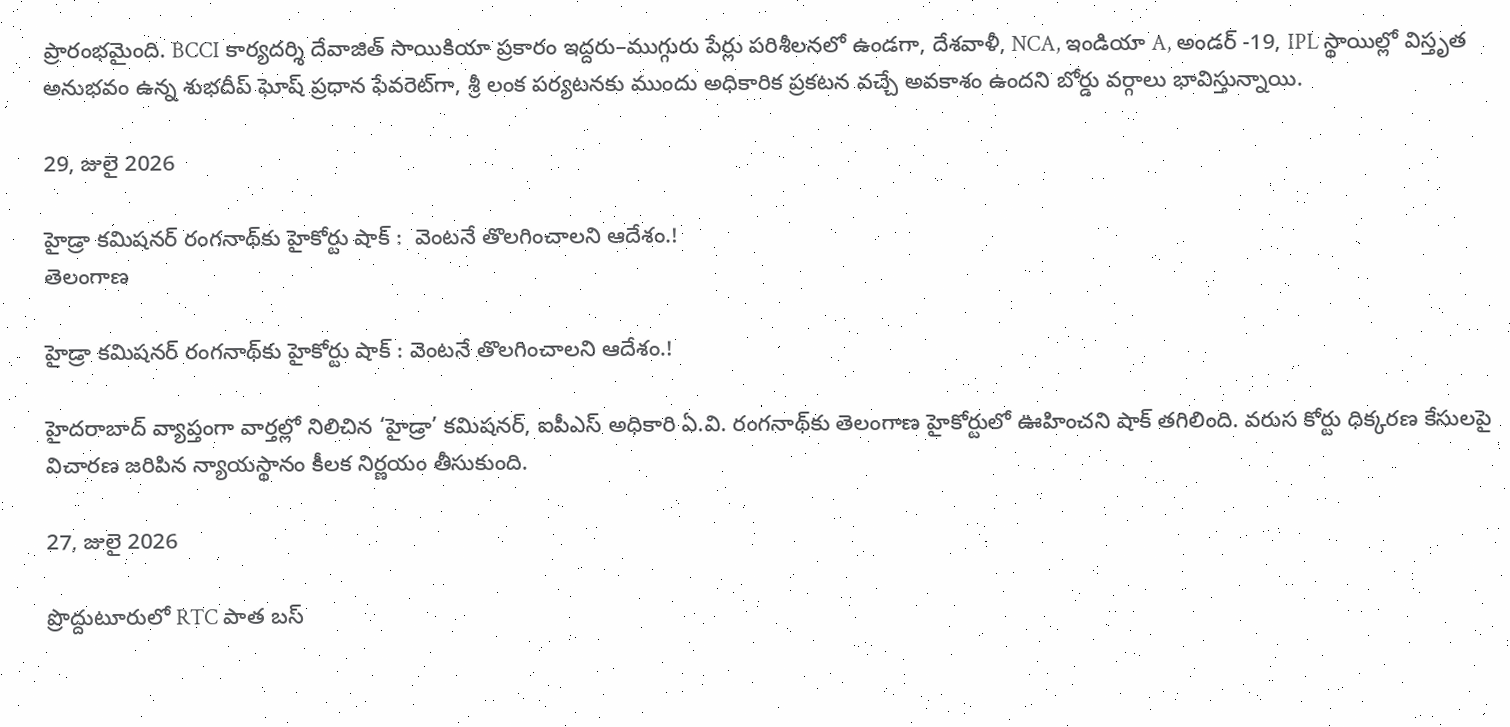ప్రారంభమైంది. BCCI కార్యదర్శి దేవాజిత్ సాయికియా ప్రకారం ఇద్దరు–ముగ్గురు పేర్లు పరిశీలనలో ఉండగా, దేశవాళీ, NCA, ఇండియా A, అండర్ -19, IPL స్థాయిల్లో విస్తృత అనుభవం ఉన్న శుభదీప్ ఘోష్ ప్రధాన ఫేవరెట్‌గా, శ్రీ లంక పర్యటనకు ముందు అధికారిక ప్రకటన వచ్చే అవకాశం ఉందని బోర్డు వర్గాలు భావిస్తున్నాయి.

29, జులై 2026

హైడ్రా కమిషనర్ రంగనాథ్‌కు హైకోర్టు షాక్ :  వెంటనే తొలగించాలని ఆదేశం.!
తెలంగాణ

హైడ్రా కమిషనర్ రంగనాథ్‌కు హైకోర్టు షాక్ : వెంటనే తొలగించాలని ఆదేశం.!

హైదరాబాద్‌ వ్యాప్తంగా వార్తల్లో నిలిచిన ‘హైడ్రా’ కమిషనర్, ఐపీఎస్ అధికారి ఏ.వి. రంగనాథ్‌కు తెలంగాణ హైకోర్టులో ఊహించని షాక్ తగిలింది. వరుస కోర్టు ధిక్కరణ కేసులపై విచారణ జరిపిన న్యాయస్థానం కీలక నిర్ణయం తీసుకుంది.

27, జులై 2026

ప్రొద్దుటూరులో RTC పాత బస్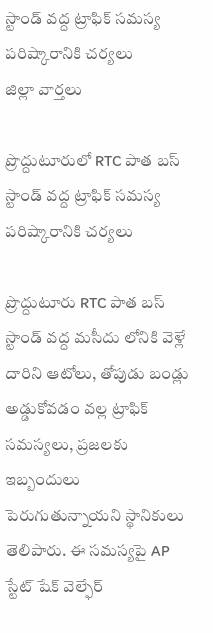స్టాండ్ వద్ద ట్రాఫిక్ సమస్య పరిష్కారానికి చర్యలు
జిల్లా వార్తలు

ప్రొద్దుటూరులో RTC పాత బస్ స్టాండ్ వద్ద ట్రాఫిక్ సమస్య పరిష్కారానికి చర్యలు

ప్రొద్దుటూరు RTC పాత బస్ స్టాండ్ వద్ద మసీదు లోనికి వెళ్లే దారిని ఆటోలు, తోపుడు బండ్లు అడ్డుకోవడం వల్ల ట్రాఫిక్ సమస్యలు, ప్రజలకు ఇబ్బందులు పెరుగుతున్నాయని స్థానికులు తెలిపారు. ఈ సమస్యపై AP స్టేట్ షేక్ వెల్ఫేర్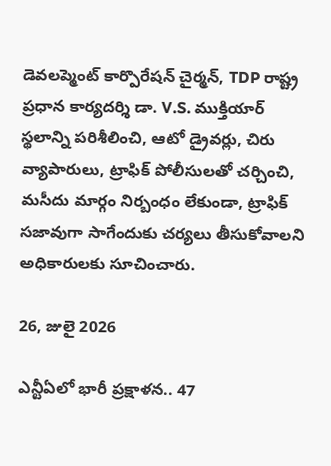డెవలప్మెంట్ కార్పొరేషన్ చైర్మన్, TDP రాష్ట్ర ప్రధాన కార్యదర్శి డా. V.S. ముక్తియార్ స్థలాన్ని పరిశీలించి, ఆటో డ్రైవర్లు, చిరు వ్యాపారులు, ట్రాఫిక్ పోలీసులతో చర్చించి, మసీదు మార్గం నిర్బంధం లేకుండా, ట్రాఫిక్ సజావుగా సాగేందుకు చర్యలు తీసుకోవాలని అధికారులకు సూచించారు.

26, జులై 2026

ఎన్టీఏలో భారీ ప్రక్షాళన.. 47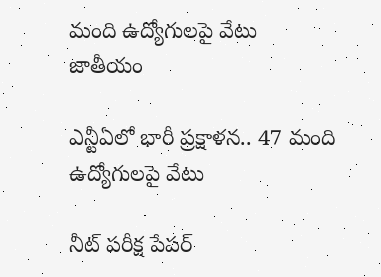మంది ఉద్యోగులపై వేటు
జాతీయం

ఎన్టీఏలో భారీ ప్రక్షాళన.. 47 మంది ఉద్యోగులపై వేటు

నీట్‌ పరీక్ష పేపర్‌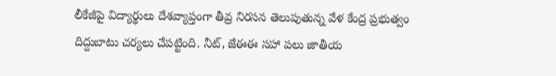లీకేజీపై విద్యార్థులు దేశవ్యాప్తంగా తీవ్ర నిరసన తెలుపుతున్న వేళ కేంద్ర ప్రభుత్వం దిద్దుబాటు చర్యలు చేపట్టింది. నీట్‌, జేఈఈ సహా పలు జాతీయ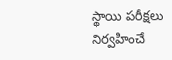స్థాయి పరీక్షలు నిర్వహించే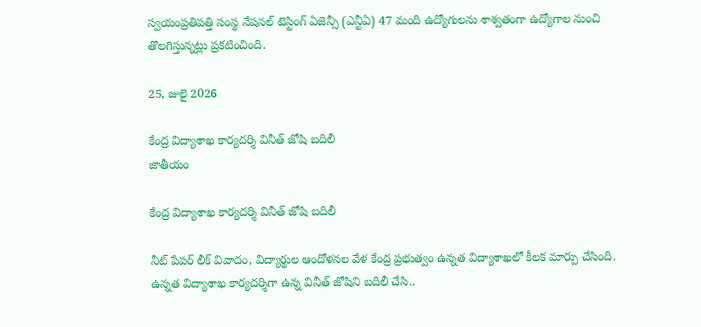స్వయంప్రతిపత్తి సంస్థ నేషనల్‌ టెస్టింగ్‌ ఏజెన్సీ (ఎన్టీఏ) 47 మంది ఉద్యోగులను శాశ్వతంగా ఉద్యోగాల నుంచి తొలగిస్తున్నట్లు ప్రకటించింది.

25, జులై 2026

కేంద్ర విద్యాశాఖ కార్యదర్శి వినీత్‌ జోషి బదిలీ
జాతీయం

కేంద్ర విద్యాశాఖ కార్యదర్శి వినీత్‌ జోషి బదిలీ

నీట్‌ పేపర్‌ లీక్‌ వివాదం, విద్యార్థుల ఆందోళనల వేళ కేంద్ర ప్రభుత్వం ఉన్నత విద్యాశాఖలో కీలక మార్పు చేసింది. ఉన్నత విద్యాశాఖ కార్యదర్శిగా ఉన్న వినీత్‌ జోషిని బదిలీ చేసి..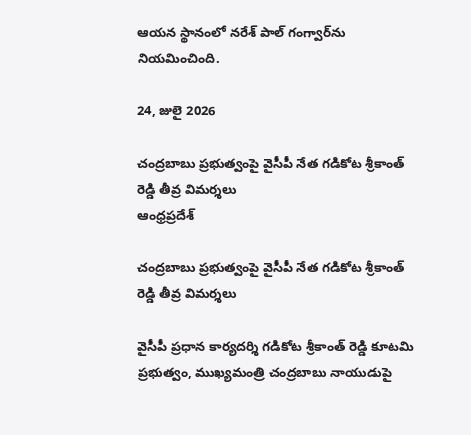ఆయన స్థానంలో నరేశ్‌ పాల్‌ గంగ్వార్‌ను నియమించింది.

24, జులై 2026

చంద్రబాబు ప్రభుత్వంపై వైసీపీ నేత గడికోట శ్రీకాంత్ రెడ్డి తీవ్ర విమర్శలు
ఆంధ్రప్రదేశ్

చంద్రబాబు ప్రభుత్వంపై వైసీపీ నేత గడికోట శ్రీకాంత్ రెడ్డి తీవ్ర విమర్శలు

వైసీపీ ప్రధాన కార్యదర్శి గడికోట శ్రీకాంత్ రెడ్డి కూటమి ప్రభుత్వం, ముఖ్యమంత్రి చంద్రబాబు నాయుడుపై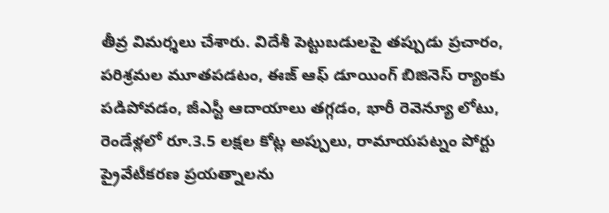తీవ్ర విమర్శలు చేశారు. విదేశీ పెట్టుబడులపై తప్పుడు ప్రచారం, పరిశ్రమల మూతపడటం, ఈజ్ ఆఫ్ డూయింగ్ బిజినెస్ ర్యాంకు పడిపోవడం, జీఎస్టీ ఆదాయాలు తగ్గడం, భారీ రెవెన్యూ లోటు, రెండేళ్లలో రూ.3.5 లక్షల కోట్ల అప్పులు, రామాయపట్నం పోర్టు ప్రైవేటీకరణ ప్రయత్నాలను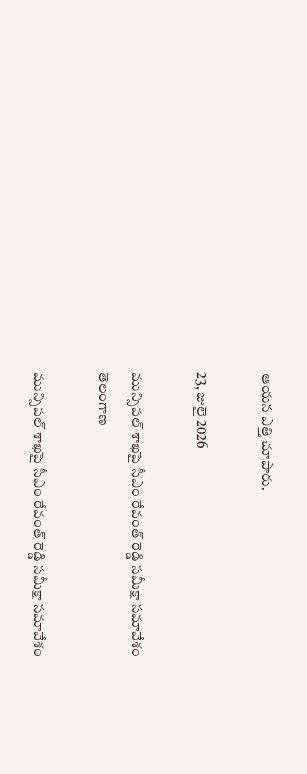ఆయన ఎత్తి చూపారు.

23, జులై 2026

మున్సిపల్ శాఖపై సీఎం రేవంత్ రెడ్డి సమీక్షా సమావేశం
తెలంగాణ

మున్సిపల్ శాఖపై సీఎం రేవంత్ రెడ్డి సమీక్షా సమావేశం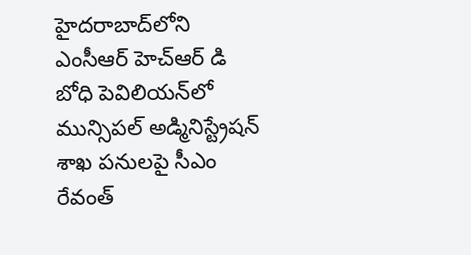హైదరాబాద్‌లోని ఎంసీఆర్ హెచ్‌ఆర్ డి బోధి పెవిలియన్‌లో మున్సిపల్ అడ్మినిస్ట్రేషన్ శాఖ పనులపై సీఎం రేవంత్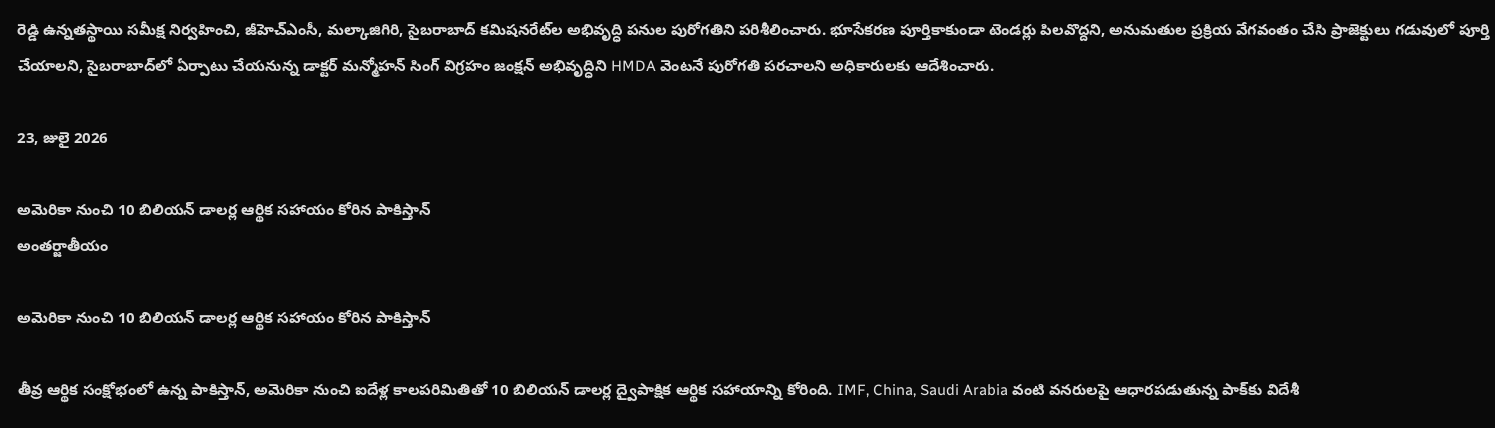రెడ్డి ఉన్నతస్థాయి సమీక్ష నిర్వహించి, జీహెచ్‌ఎంసీ, మల్కాజిగిరి, సైబరాబాద్ కమిషనరేట్‌ల అభివృద్ధి పనుల పురోగతిని పరిశీలించారు. భూసేకరణ పూర్తికాకుండా టెండర్లు పిలవొద్దని, అనుమతుల ప్రక్రియ వేగవంతం చేసి ప్రాజెక్టులు గడువులో పూర్తి చేయాలని, సైబరాబాద్‌లో ఏర్పాటు చేయనున్న డాక్టర్ మన్మోహన్ సింగ్ విగ్రహం జంక్షన్ అభివృద్ధిని HMDA వెంటనే పురోగతి పరచాలని అధికారులకు ఆదేశించారు.

23, జులై 2026

అమెరికా నుంచి 10 బిలియన్ డాలర్ల ఆర్థిక సహాయం కోరిన పాకిస్తాన్
అంతర్జాతీయం

అమెరికా నుంచి 10 బిలియన్ డాలర్ల ఆర్థిక సహాయం కోరిన పాకిస్తాన్

తీవ్ర ఆర్థిక సంక్షోభంలో ఉన్న పాకిస్తాన్, అమెరికా నుంచి ఐదేళ్ల కాలపరిమితితో 10 బిలియన్ డాలర్ల ద్వైపాక్షిక ఆర్థిక సహాయాన్ని కోరింది. IMF, China, Saudi Arabia వంటి వనరులపై ఆధారపడుతున్న పాక్‌కు విదేశీ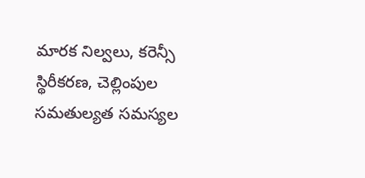మారక నిల్వలు, కరెన్సీ స్థిరీకరణ, చెల్లింపుల సమతుల్యత సమస్యల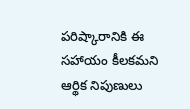పరిష్కారానికి ఈ సహాయం కీలకమని ఆర్థిక నిపుణులు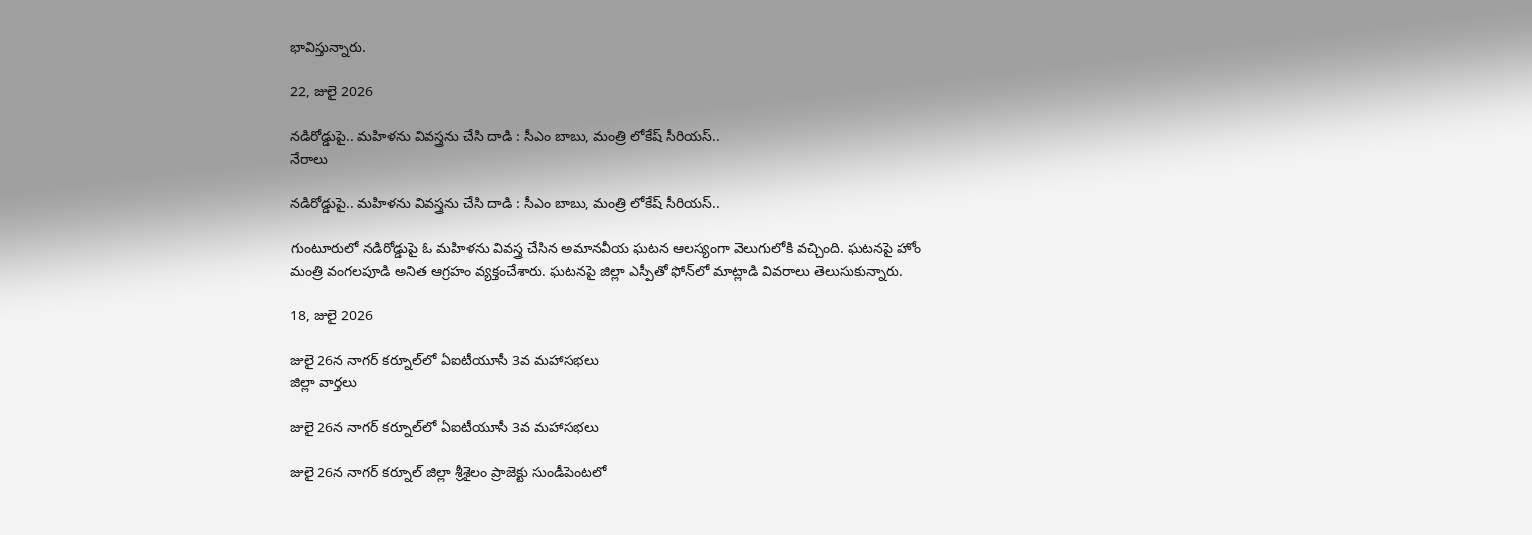భావిస్తున్నారు.

22, జులై 2026

నడిరోడ్డుపై.. మహిళను వివస్త్రను చేసి దాడి : సీఎం బాబు, మంత్రి లోకేష్ సీరియస్‌..
నేరాలు

నడిరోడ్డుపై.. మహిళను వివస్త్రను చేసి దాడి : సీఎం బాబు, మంత్రి లోకేష్ సీరియస్‌..

గుంటూరులో నడిరోడ్డుపై ఓ మహిళను వివస్త్ర చేసిన అమానవీయ ఘటన ఆలస్యంగా వెలుగులోకి వచ్చింది. ఘటనపై హోం మంత్రి వంగలపూడి అనిత ఆగ్రహం వ్యక్తంచేశారు. ఘటనపై జిల్లా ఎస్పీతో ఫోన్‌లో మాట్లాడి వివరాలు తెలుసుకున్నారు.

18, జులై 2026

జులై 26న నాగర్ కర్నూల్‌లో ఏఐటీయూసీ 3వ మహాసభలు
జిల్లా వార్తలు

జులై 26న నాగర్ కర్నూల్‌లో ఏఐటీయూసీ 3వ మహాసభలు

జులై 26న నాగర్ కర్నూల్ జిల్లా శ్రీశైలం ప్రాజెక్టు సుండీపెంటలో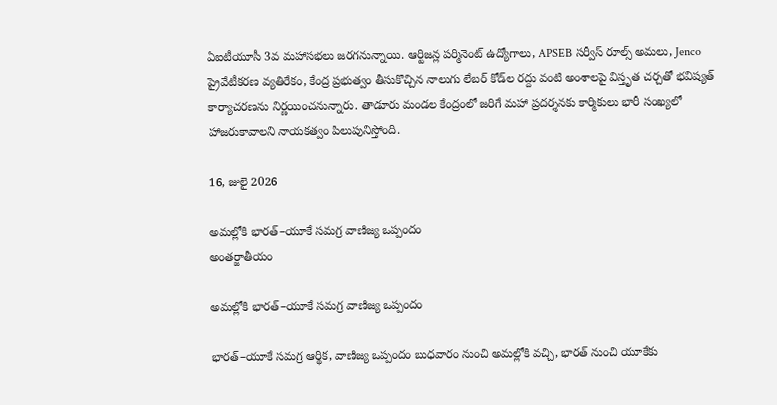ఏఐటీయూసీ 3వ మహాసభలు జరగనున్నాయి. ఆర్టిజన్ల పర్మినెంట్ ఉద్యోగాలు, APSEB సర్వీస్ రూల్స్ అమలు, Jenco ప్రైవేటీకరణ వ్యతిరేకం, కేంద్ర ప్రభుత్వం తీసుకొచ్చిన నాలుగు లేబర్ కోడ్‌ల రద్దు వంటి అంశాలపై విస్తృత చర్చతో భవిష్యత్ కార్యాచరణను నిర్ణయించనున్నారు. తాడూరు మండల కేంద్రంలో జరిగే మహా ప్రదర్శనకు కార్మికులు భారీ సంఖ్యలో హాజరుకావాలని నాయకత్వం పిలుపునిస్తోంది.

16, జులై 2026

అమల్లోకి భారత్–యూకే సమగ్ర వాణిజ్య ఒప్పందం
అంతర్జాతీయం

అమల్లోకి భారత్–యూకే సమగ్ర వాణిజ్య ఒప్పందం

భారత్–యూకే సమగ్ర ఆర్థిక, వాణిజ్య ఒప్పందం బుధవారం నుంచి అమల్లోకి వచ్చి, భారత్ నుంచి యూకేకు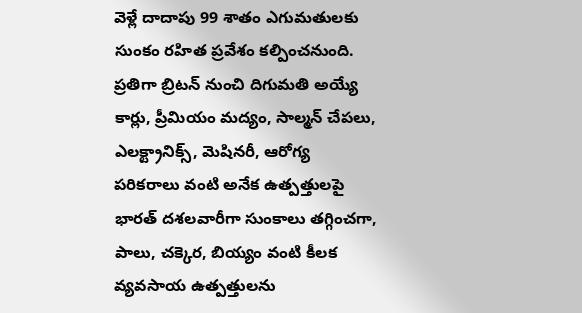వెళ్లే దాదాపు 99 శాతం ఎగుమతులకు సుంకం రహిత ప్రవేశం కల్పించనుంది. ప్రతిగా బ్రిటన్ నుంచి దిగుమతి అయ్యే కార్లు, ప్రీమియం మద్యం, సాల్మన్ చేపలు, ఎలక్ట్రానిక్స్, మెషినరీ, ఆరోగ్య పరికరాలు వంటి అనేక ఉత్పత్తులపై భారత్ దశలవారీగా సుంకాలు తగ్గించగా, పాలు, చక్కెర, బియ్యం వంటి కీలక వ్యవసాయ ఉత్పత్తులను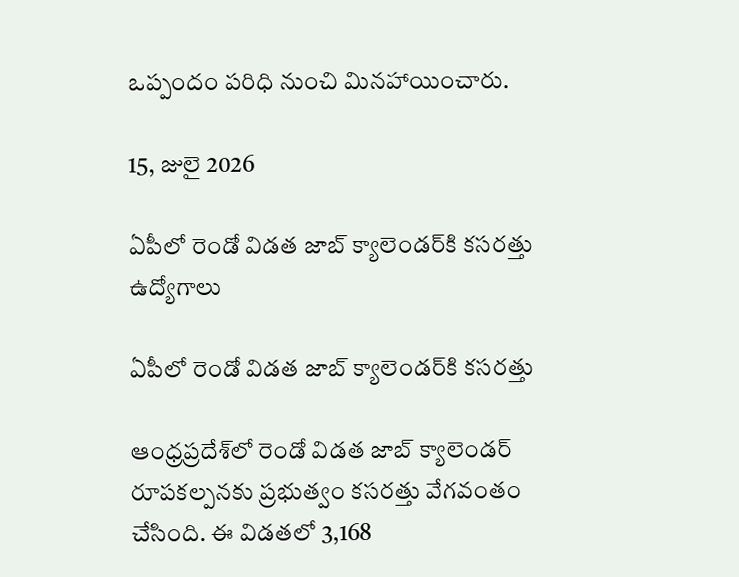ఒప్పందం పరిధి నుంచి మినహాయించారు.

15, జులై 2026

ఏపీలో రెండో విడత జాబ్ క్యాలెండర్‌కి కసరత్తు
ఉద్యోగాలు

ఏపీలో రెండో విడత జాబ్ క్యాలెండర్‌కి కసరత్తు

ఆంధ్రప్రదేశ్‌లో రెండో విడత జాబ్ క్యాలెండర్ రూపకల్పనకు ప్రభుత్వం కసరత్తు వేగవంతం చేసింది. ఈ విడతలో 3,168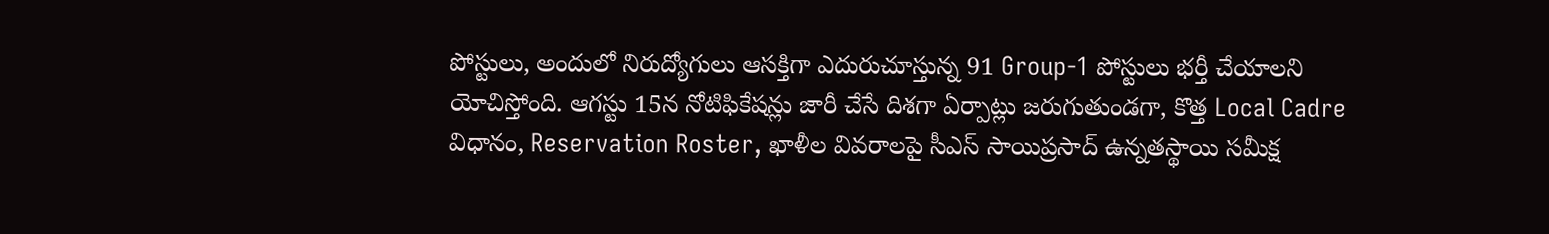పోస్టులు, అందులో నిరుద్యోగులు ఆసక్తిగా ఎదురుచూస్తున్న 91 Group-1 పోస్టులు భర్తీ చేయాలని యోచిస్తోంది. ఆగస్టు 15న నోటిఫికేషన్లు జారీ చేసే దిశగా ఏర్పాట్లు జరుగుతుండగా, కొత్త Local Cadre విధానం, Reservation Roster, ఖాళీల వివరాలపై సీఎస్ సాయిప్రసాద్ ఉన్నతస్థాయి సమీక్ష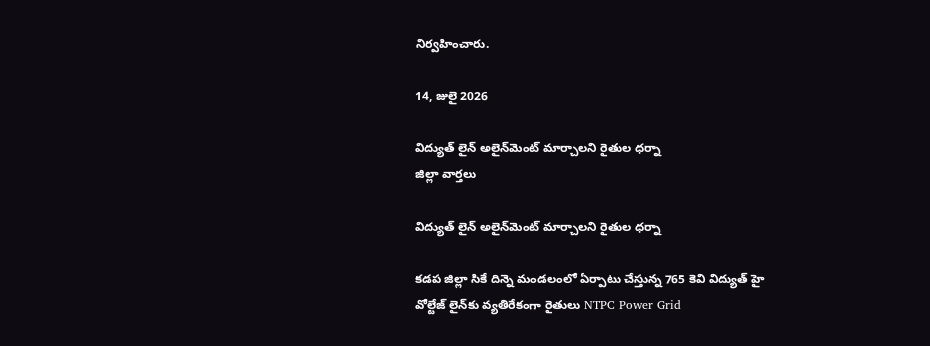నిర్వహించారు.

14, జులై 2026

విద్యుత్ లైన్ అలైన్‌మెంట్ మార్చాలని రైతుల ధర్నా
జిల్లా వార్తలు

విద్యుత్ లైన్ అలైన్‌మెంట్ మార్చాలని రైతుల ధర్నా

కడప జిల్లా సికే దిన్నె మండలంలో ఏర్పాటు చేస్తున్న 765 కెవి విద్యుత్ హై వోల్టేజ్ లైన్‌కు వ్యతిరేకంగా రైతులు NTPC Power Grid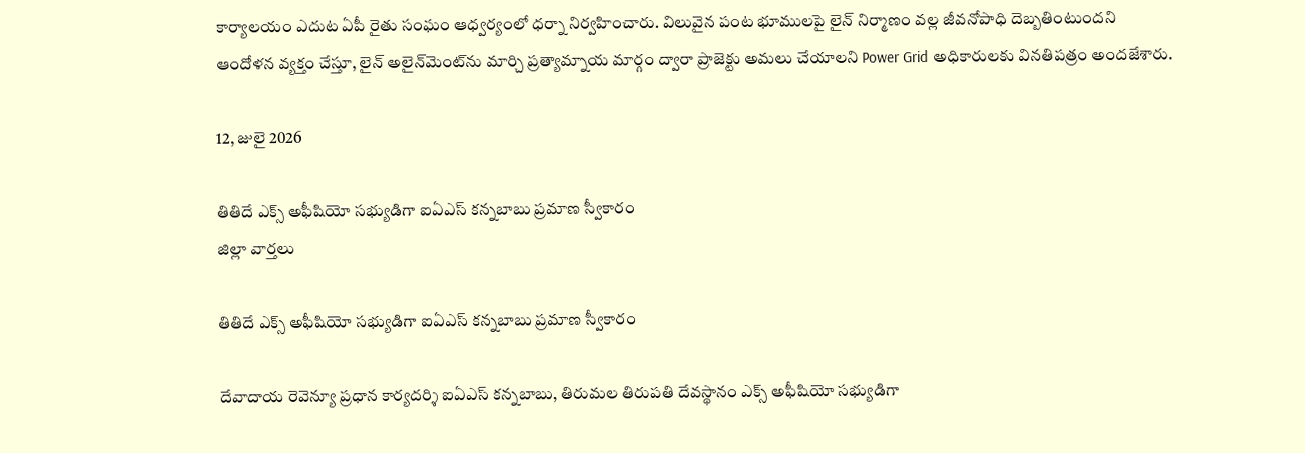కార్యాలయం ఎదుట ఏపీ రైతు సంఘం ఆధ్వర్యంలో ధర్నా నిర్వహించారు. విలువైన పంట భూములపై లైన్‌ నిర్మాణం వల్ల జీవనోపాధి దెబ్బతింటుందని ఆందోళన వ్యక్తం చేస్తూ, లైన్‌ అలైన్‌మెంట్‌ను మార్చి ప్రత్యామ్నాయ మార్గం ద్వారా ప్రాజెక్టు అమలు చేయాలని Power Grid అధికారులకు వినతిపత్రం అందజేశారు.

12, జులై 2026

తితిదే ఎక్స్‌ అఫీషియో సభ్యుడిగా ఐఏఎస్‌ కన్నబాబు ప్రమాణ స్వీకారం
జిల్లా వార్తలు

తితిదే ఎక్స్‌ అఫీషియో సభ్యుడిగా ఐఏఎస్‌ కన్నబాబు ప్రమాణ స్వీకారం

దేవాదాయ రెవెన్యూ ప్రధాన కార్యదర్శి ఐఏఎస్‌ కన్నబాబు, తిరుమల తిరుపతి దేవస్థానం ఎక్స్‌ అఫీషియో సభ్యుడిగా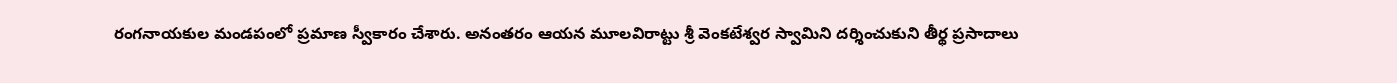రంగనాయకుల మండపంలో ప్రమాణ స్వీకారం చేశారు. అనంతరం ఆయన మూలవిరాట్టు శ్రీ వెంకటేశ్వర స్వామిని దర్శించుకుని తీర్థ ప్రసాదాలు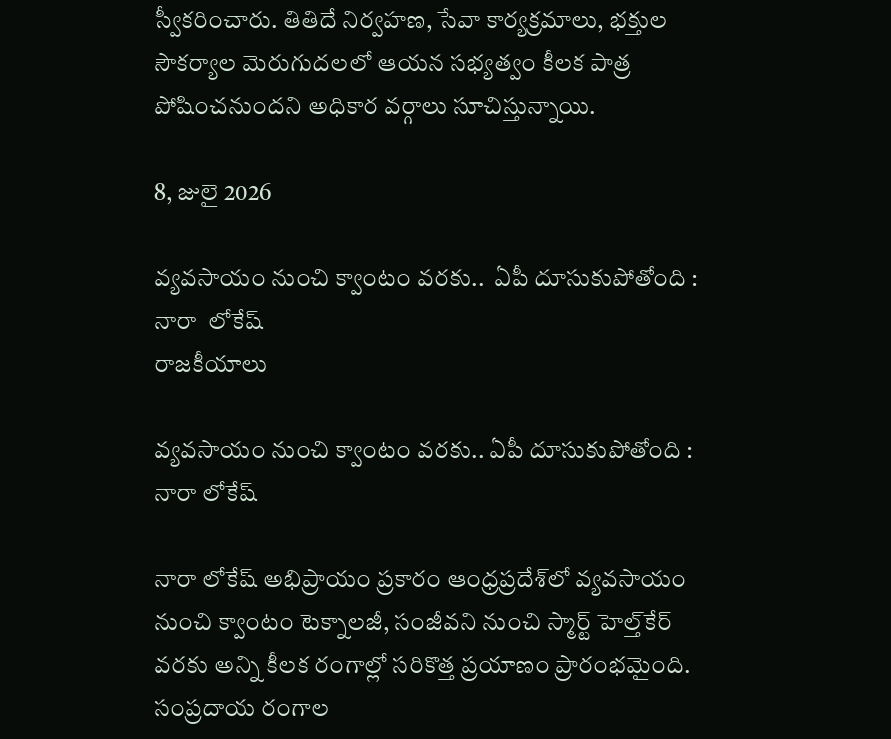స్వీకరించారు. తితిదే నిర్వహణ, సేవా కార్యక్రమాలు, భక్తుల సౌకర్యాల మెరుగుదలలో ఆయన సభ్యత్వం కీలక పాత్ర పోషించనుందని అధికార వర్గాలు సూచిస్తున్నాయి.

8, జులై 2026

వ్యవసాయం నుంచి క్వాంటం వరకు..  ఏపీ దూసుకుపోతోంది : నారా  లోకేష్
రాజకీయాలు

వ్యవసాయం నుంచి క్వాంటం వరకు.. ఏపీ దూసుకుపోతోంది : నారా లోకేష్

నారా లోకేష్ అభిప్రాయం ప్రకారం ఆంధ్రప్రదేశ్‌లో వ్యవసాయం నుంచి క్వాంటం టెక్నాలజీ, సంజీవని నుంచి స్మార్ట్ హెల్త్‌కేర్ వరకు అన్ని కీలక రంగాల్లో సరికొత్త ప్రయాణం ప్రారంభమైంది. సంప్రదాయ రంగాల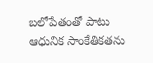బలోపేతంతో పాటు ఆధునిక సాంకేతికతను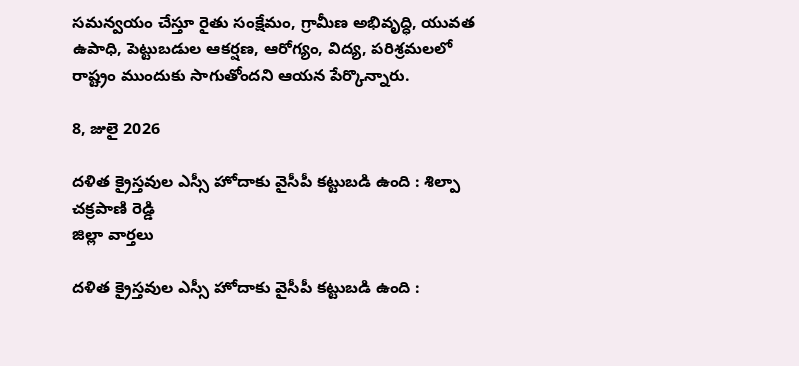సమన్వయం చేస్తూ రైతు సంక్షేమం, గ్రామీణ అభివృద్ధి, యువత ఉపాధి, పెట్టుబడుల ఆకర్షణ, ఆరోగ్యం, విద్య, పరిశ్రమలలో రాష్ట్రం ముందుకు సాగుతోందని ఆయన పేర్కొన్నారు.

8, జులై 2026

దళిత క్రైస్తవుల ఎస్సీ హోదాకు వైసీపీ కట్టుబడి ఉంది : శిల్పా చక్రపాణి రెడ్డి
జిల్లా వార్తలు

దళిత క్రైస్తవుల ఎస్సీ హోదాకు వైసీపీ కట్టుబడి ఉంది :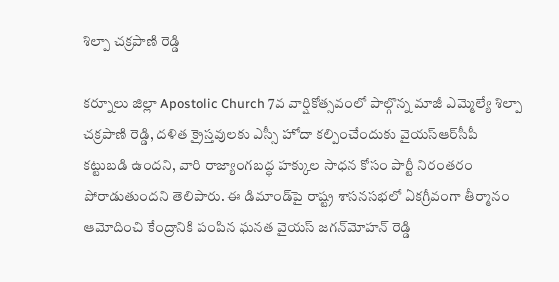శిల్పా చక్రపాణి రెడ్డి

కర్నూలు జిల్లా Apostolic Church 7వ వార్షికోత్సవంలో పాల్గొన్న మాజీ ఎమ్మెల్యే శిల్పా చక్రపాణి రెడ్డి, దళిత క్రైస్తవులకు ఎస్సీ హోదా కల్పించేందుకు వైయ‌స్‌ఆర్‌సీపీ కట్టుబడి ఉందని, వారి రాజ్యాంగబద్ధ హక్కుల సాధన కోసం పార్టీ నిరంతరం పోరాడుతుందని తెలిపారు. ఈ డిమాండ్‌పై రాష్ట్ర శాసనసభలో ఏకగ్రీవంగా తీర్మానం ఆమోదించి కేంద్రానికి పంపిన ఘనత వైయ‌స్ జగన్‌మోహన్ రెడ్డి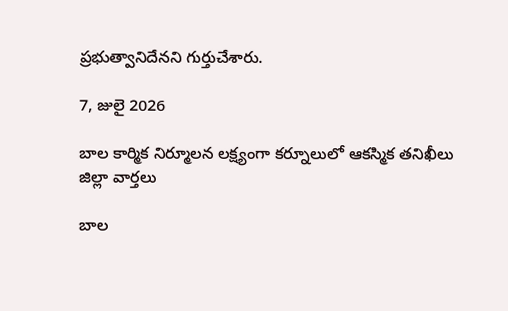ప్రభుత్వానిదేనని గుర్తుచేశారు.

7, జులై 2026

బాల కార్మిక నిర్మూలన లక్ష్యంగా కర్నూలులో ఆకస్మిక తనిఖీలు
జిల్లా వార్తలు

బాల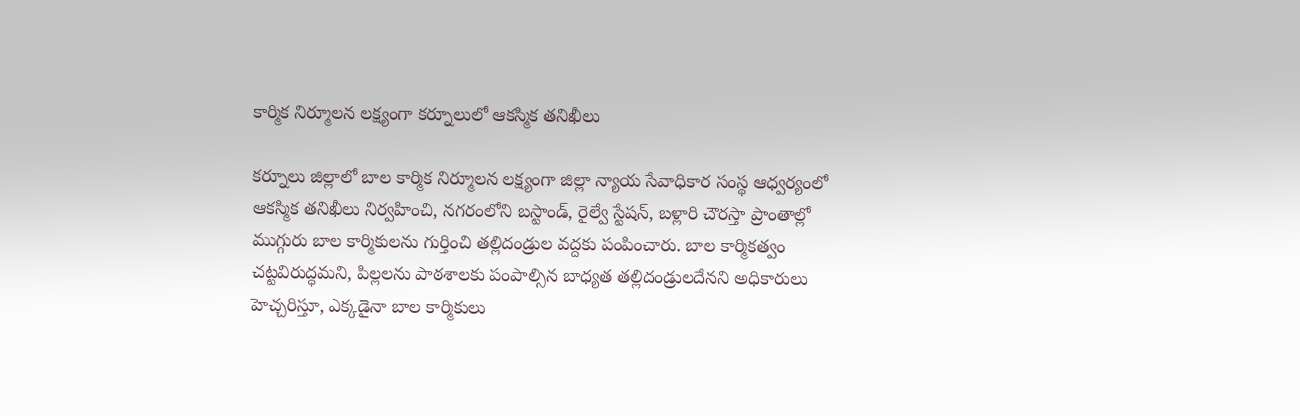కార్మిక నిర్మూలన లక్ష్యంగా కర్నూలులో ఆకస్మిక తనిఖీలు

కర్నూలు జిల్లాలో బాల కార్మిక నిర్మూలన లక్ష్యంగా జిల్లా న్యాయ సేవాధికార సంస్థ ఆధ్వర్యంలో ఆకస్మిక తనిఖీలు నిర్వహించి, నగరంలోని బస్టాండ్, రైల్వే స్టేషన్, బళ్లారి చౌరస్తా ప్రాంతాల్లో ముగ్గురు బాల కార్మికులను గుర్తించి తల్లిదండ్రుల వద్దకు పంపించారు. బాల కార్మికత్వం చట్టవిరుద్ధమని, పిల్లలను పాఠశాలకు పంపాల్సిన బాధ్యత తల్లిదండ్రులదేనని అధికారులు హెచ్చరిస్తూ, ఎక్కడైనా బాల కార్మికులు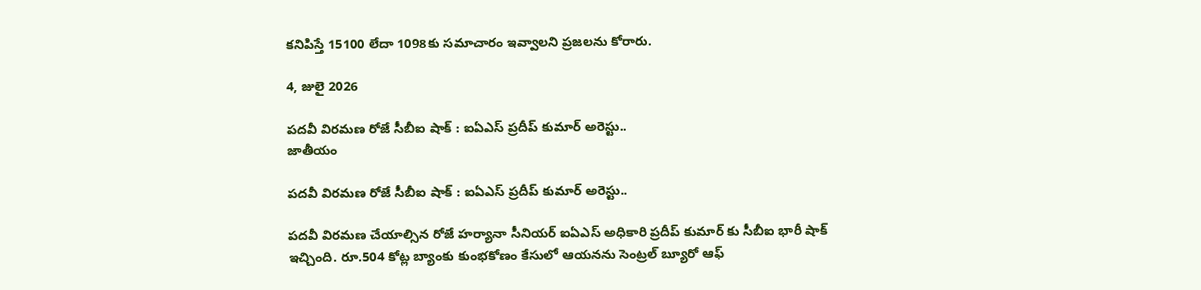కనిపిస్తే 15100 లేదా 1098కు సమాచారం ఇవ్వాలని ప్రజలను కోరారు.

4, జులై 2026

పదవీ విరమణ రోజే సీబీఐ షాక్ : ఐఏఎస్ ప్రదీప్ కుమార్ అరెస్టు..
జాతీయం

పదవీ విరమణ రోజే సీబీఐ షాక్ : ఐఏఎస్ ప్రదీప్ కుమార్ అరెస్టు..

పదవీ విరమణ చేయాల్సిన రోజే హర్యానా సీనియర్ ఐఏఎస్ అధికారి ప్రదీప్ కుమార్ కు సీబీఐ భారీ షాక్ ఇచ్చింది. రూ.504 కోట్ల బ్యాంకు కుంభకోణం కేసులో ఆయనను సెంట్రల్ బ్యూరో ఆఫ్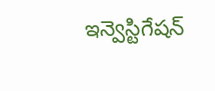ఇన్వెస్టిగేషన్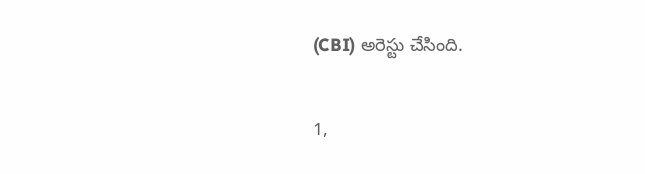(CBI) అరెస్టు చేసింది.

1,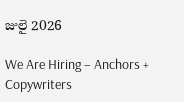జులై 2026

We Are Hiring – Anchors + Copywriters